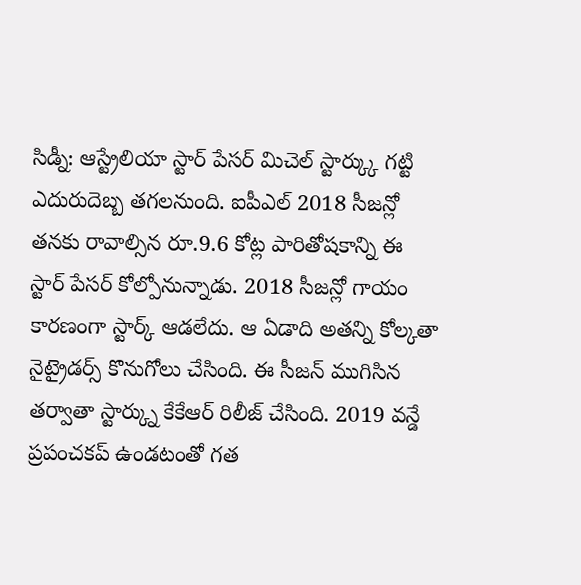సిడ్నీ: ఆస్ట్రేలియా స్టార్ పేసర్ మిచెల్ స్టార్క్కు గట్టి ఎదురుదెబ్బ తగలనుంది. ఐపీఎల్ 2018 సీజన్లో తనకు రావాల్సిన రూ.9.6 కోట్ల పారితోషకాన్ని ఈ స్టార్ పేసర్ కోల్పోనున్నాడు. 2018 సీజన్లో గాయం కారణంగా స్టార్క్ ఆడలేదు. ఆ ఏడాది అతన్ని కోల్కతా నైట్రైడర్స్ కొనుగోలు చేసింది. ఈ సీజన్ ముగిసిన తర్వాతా స్టార్క్ను కేకేఆర్ రిలీజ్ చేసింది. 2019 వన్డే ప్రపంచకప్ ఉండటంతో గత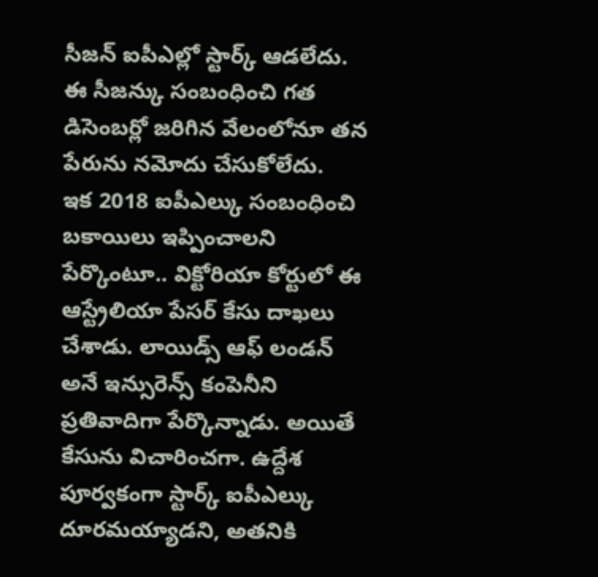సీజన్ ఐపీఎల్లో స్టార్క్ ఆడలేదు. ఈ సీజన్కు సంబంధించి గత డిసెంబర్లో జరిగిన వేలంలోనూ తన పేరును నమోదు చేసుకోలేదు.
ఇక 2018 ఐపీఎల్కు సంబంధించి బకాయిలు ఇప్పించాలని పేర్కొంటూ.. విక్టోరియా కోర్టులో ఈ ఆస్ట్రేలియా పేసర్ కేసు దాఖలు చేశాడు. లాయిడ్స్ ఆఫ్ లండన్ అనే ఇన్సురెన్స్ కంపెనీని ప్రతివాదిగా పేర్కొన్నాడు. అయితే కేసును విచారించగా. ఉద్దేశ పూర్వకంగా స్టార్క్ ఐపీఎల్కు దూరమయ్యాడని, అతనికి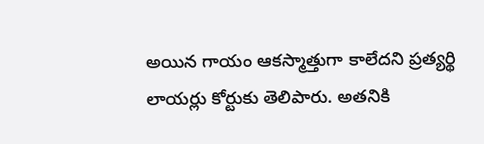అయిన గాయం ఆకస్మాత్తుగా కాలేదని ప్రత్యర్థి లాయర్లు కోర్టుకు తెలిపారు. అతనికి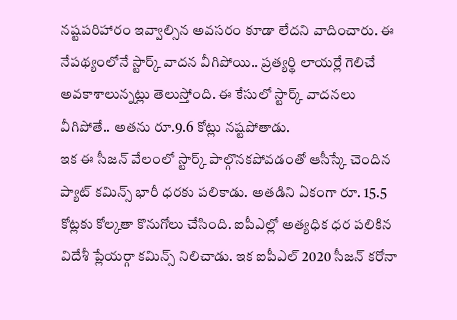నష్టపరిహారం ఇవ్వాల్సిన అవసరం కూడా లేదని వాదించారు. ఈ నేపథ్యంలోనే స్టార్క్ వాదన వీగిపోయి.. ప్రత్యర్థి లాయర్లే గెలిచే అవకాశాలున్నట్లు తెలుస్తోంది. ఈ కేసులో స్టార్క్ వాదనలు వీగిపోతే.. అతను రూ.9.6 కోట్లు నష్టపోతాడు.
ఇక ఈ సీజన్ వేలంలో స్టార్క్ పాల్గొనకపోవడంతో ఆసీస్కే చెందిన ప్యాట్ కమిన్స్ భారీ ధరకు పలికాడు. అతడిని ఏకంగా రూ. 15.5 కోట్లకు కోల్కతా కొనుగోలు చేసింది. ఐపీఎల్లో అత్యధిక ధర పలికిన విదేశీ ప్లేయర్గా కమిన్స్ నిలిచాడు. ఇక ఐపీఎల్ 2020 సీజన్ కరోనా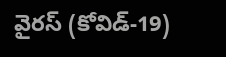వైరస్ (కోవిడ్-19)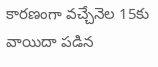కారణంగా వచ్చేనెల 15కు వాయిదా పడిన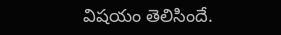విషయం తెలిసిందే.